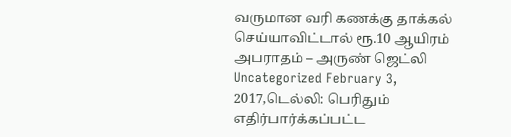வருமான வரி கணக்கு தாக்கல் செய்யாவிட்டால் ரூ.10 ஆயிரம் அபராதம் – அருண் ஜெட்லி
Uncategorized February 3, 2017,டெல்லி: பெரிதும் எதிர்பார்க்கப்பட்ட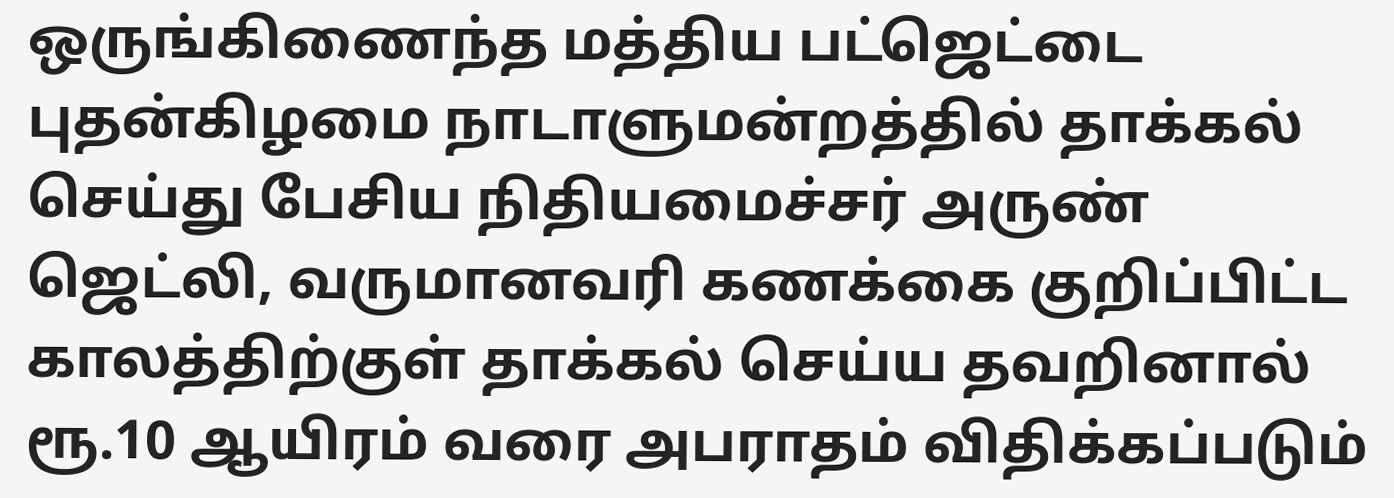ஒருங்கிணைந்த மத்திய பட்ஜெட்டை புதன்கிழமை நாடாளுமன்றத்தில் தாக்கல் செய்து பேசிய நிதியமைச்சர் அருண் ஜெட்லி, வருமானவரி கணக்கை குறிப்பிட்ட காலத்திற்குள் தாக்கல் செய்ய தவறினால் ரூ.10 ஆயிரம் வரை அபராதம் விதிக்கப்படும்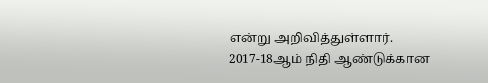என்று அறிவித்துள்ளார். 2017-18ஆம் நிதி ஆண்டுக்கான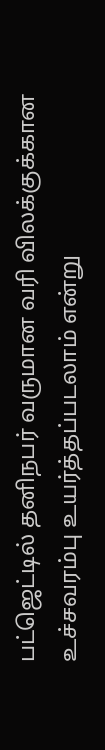பட்ஜெட்டில் தனிநபர் வருமான வரி விலக்குக்கான உச்சவரம்பு உயர்த்தப்படலாம் என்று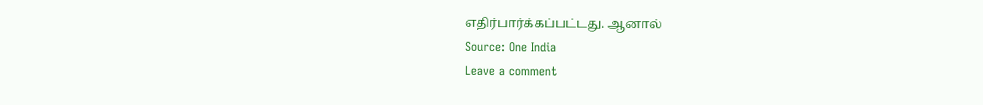எதிர்பார்க்கப்பட்டது. ஆனால்
Source: One India
Leave a comment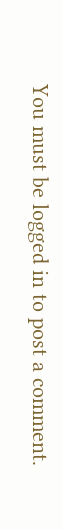You must be logged in to post a comment.